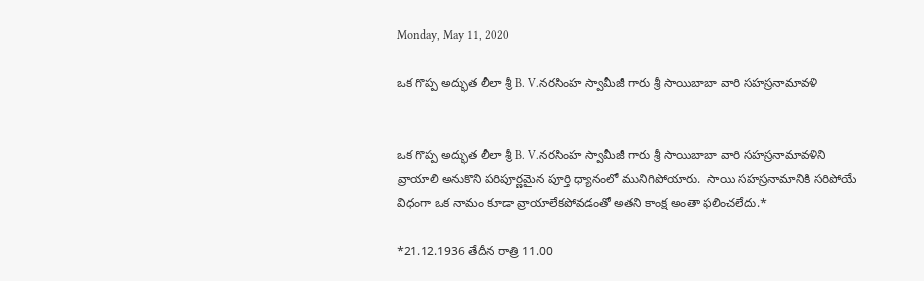Monday, May 11, 2020

ఒక గొప్ప అద్భుత లీలా శ్రీ B. V.నరసింహ స్వామీజీ గారు శ్రీ సాయిబాబా వారి సహస్రనామావళి


ఒక గొప్ప అద్భుత లీలా శ్రీ B. V.నరసింహ స్వామీజీ గారు శ్రీ సాయిబాబా వారి సహస్రనామావళిని వ్రాయాలి అనుకొని పరిపూర్ణమైన పూర్తి ధ్యానంలో మునిగిపోయారు.  సాయి సహస్రనామానికి సరిపోయే విధంగా ఒక నామం కూడా వ్రాయాలేకపోవడంతో అతని కాంక్ష అంతా ఫలించలేదు.*

*21.12.1936 తేదీన రాత్రి 11.00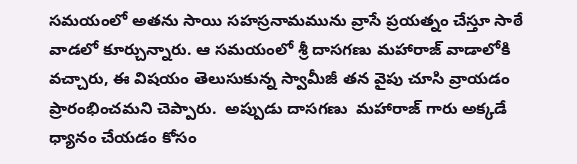సమయంలో అతను సాయి సహస్రనామమును వ్రాసే ప్రయత్నం చేస్తూ సాఠే వాడలో కూర్చున్నారు. ఆ సమయంలో శ్రీ దాసగణు మహారాజ్ వాడాలోకి వచ్చారు, ఈ విషయం తెలుసుకున్న స్వామీజీ తన వైపు చూసి వ్రాయడం ప్రారంభించమని చెప్పారు.  అప్పుడు దాసగణు  మహారాజ్ గారు అక్కడే ధ్యానం చేయడం కోసం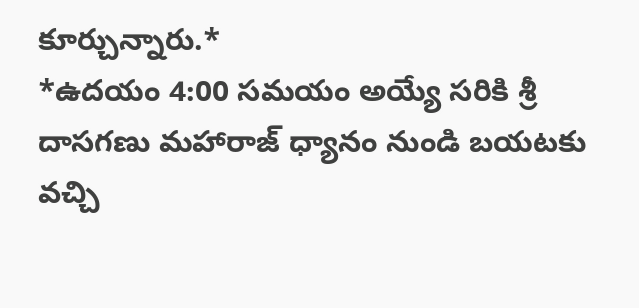కూర్చున్నారు.*
*ఉదయం 4:00 సమయం అయ్యే సరికి శ్రీ దాసగణు మహారాజ్ ధ్యానం నుండి బయటకు వచ్చి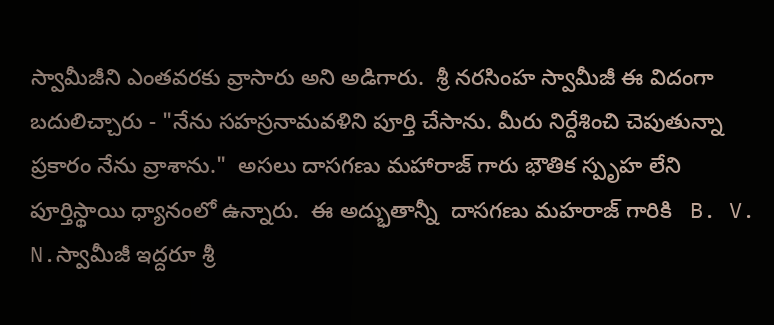స్వామీజీని ఎంతవరకు వ్రాసారు అని అడిగారు.  శ్రీ నరసింహ స్వామీజీ ఈ విదంగా బదులిచ్చారు - "నేను సహస్రనామవళిని పూర్తి చేసాను. మీరు నిర్దేశించి చెపుతున్నా ప్రకారం నేను వ్రాశాను."  అసలు దాసగణు మహారాజ్ గారు భౌతిక స్పృహ లేని పూర్తిస్థాయి ధ్యానంలో ఉన్నారు.  ఈ అద్భుతాన్నీ  దాసగణు మహరాజ్ గారికి   B. V. N.స్వామీజీ ఇద్దరూ శ్రీ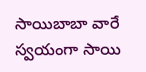సాయిబాబా వారే స్వయంగా సాయి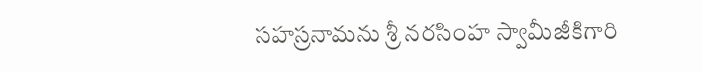సహస్రనామను శ్రీ నరసింహ స్వామీజీకిగారి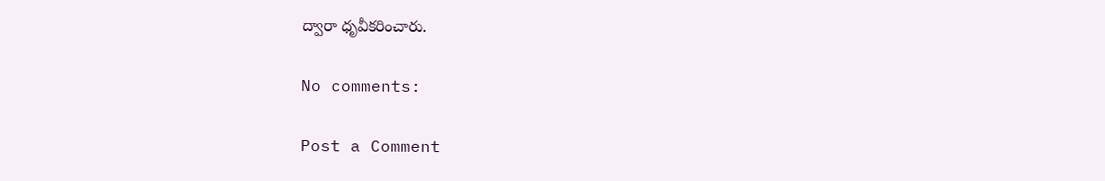ద్వారా ధృవీకరించారు.

No comments:

Post a Comment